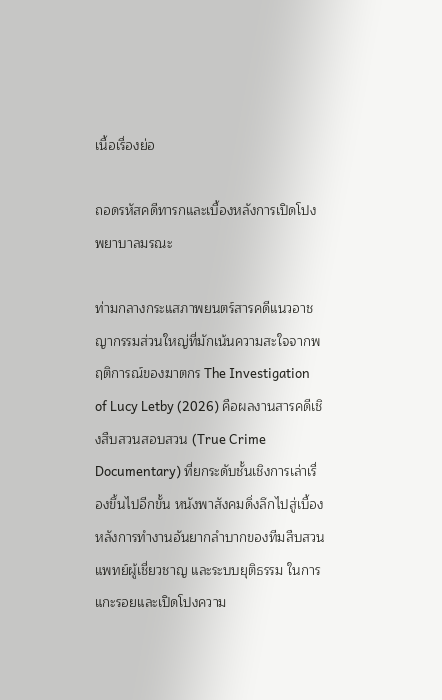เนื้อเรื่องย่อ

ถอดรหัสคดีทารกและเบื้องหลังการเปิดโปงพยาบาลมรณะ

ท่ามกลางกระแสภาพยนตร์สารคดีแนวอาชญากรรมส่วนใหญ่ที่มักเน้นความสะใจจากพฤติการณ์ของฆาตกร The Investigation of Lucy Letby (2026) คือผลงานสารคดีเชิงสืบสวนสอบสวน (True Crime Documentary) ที่ยกระดับชั้นเชิงการเล่าเรื่องขึ้นไปอีกขั้น หนังพาสังคมดิ่งลึกไปสู่เบื้องหลังการทำงานอันยากลำบากของทีมสืบสวน แพทย์ผู้เชี่ยวชาญ และระบบยุติธรรม ในการแกะรอยและเปิดโปงความ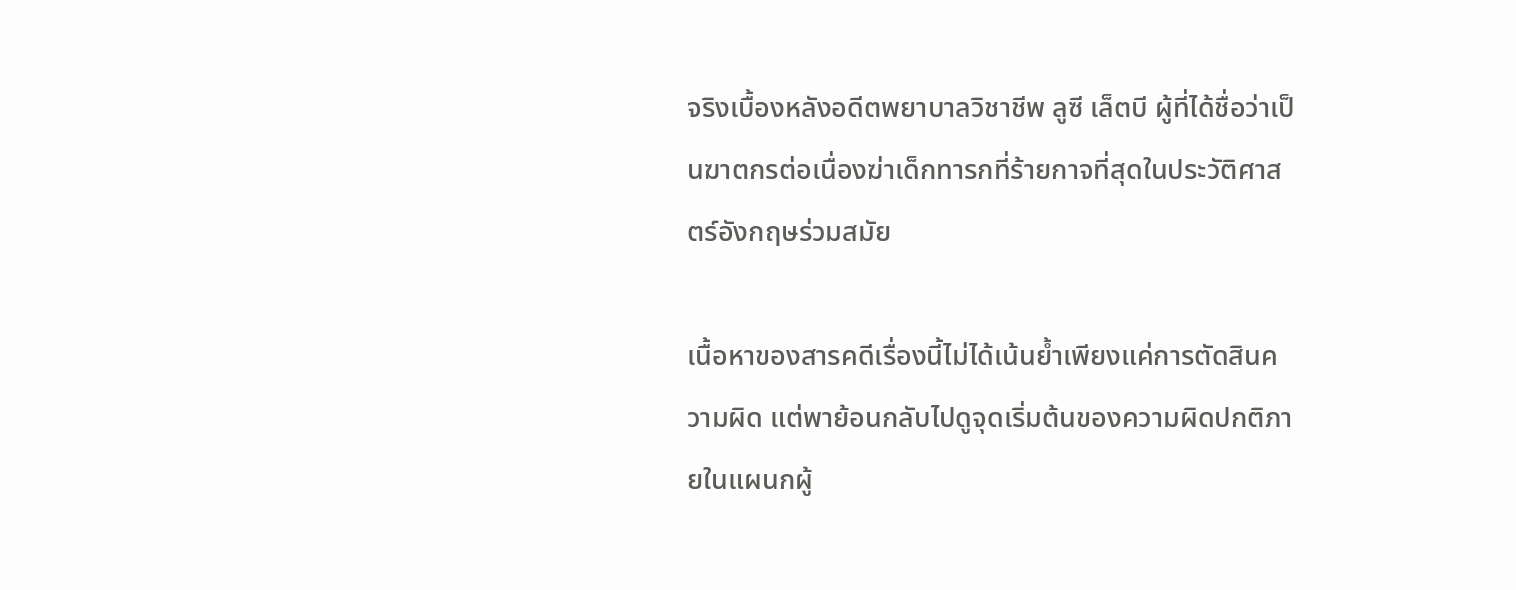จริงเบื้องหลังอดีตพยาบาลวิชาชีพ ลูซี เล็ตบี ผู้ที่ได้ชื่อว่าเป็นฆาตกรต่อเนื่องฆ่าเด็กทารกที่ร้ายกาจที่สุดในประวัติศาสตร์อังกฤษร่วมสมัย

เนื้อหาของสารคดีเรื่องนี้ไม่ได้เน้นย้ำเพียงแค่การตัดสินความผิด แต่พาย้อนกลับไปดูจุดเริ่มต้นของความผิดปกติภายในแผนกผู้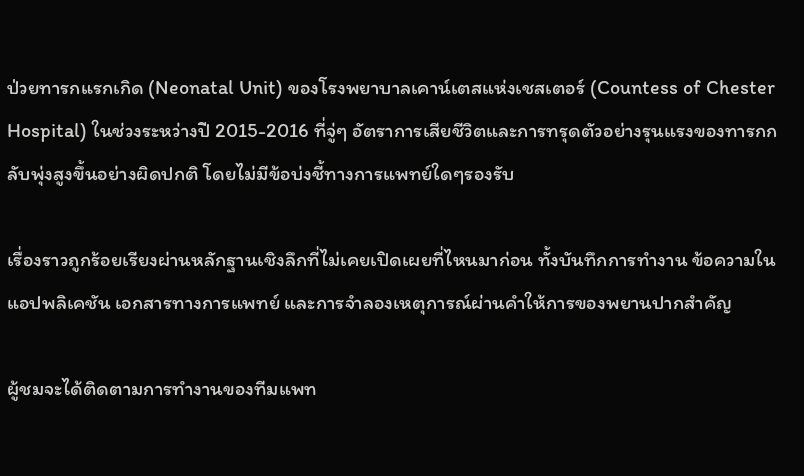ป่วยทารกแรกเกิด (Neonatal Unit) ของโรงพยาบาลเคาน์เตสแห่งเชสเตอร์ (Countess of Chester Hospital) ในช่วงระหว่างปี 2015-2016 ที่จู่ๆ อัตราการเสียชีวิตและการทรุดตัวอย่างรุนแรงของทารกกลับพุ่งสูงขึ้นอย่างผิดปกติ โดยไม่มีข้อบ่งชี้ทางการแพทย์ใดๆรองรับ

เรื่องราวถูกร้อยเรียงผ่านหลักฐานเชิงลึกที่ไม่เคยเปิดเผยที่ไหนมาก่อน ทั้งบันทึกการทำงาน ข้อความในแอปพลิเคชัน เอกสารทางการแพทย์ และการจำลองเหตุการณ์ผ่านคำให้การของพยานปากสำคัญ

ผู้ชมจะได้ติดตามการทำงานของทีมแพท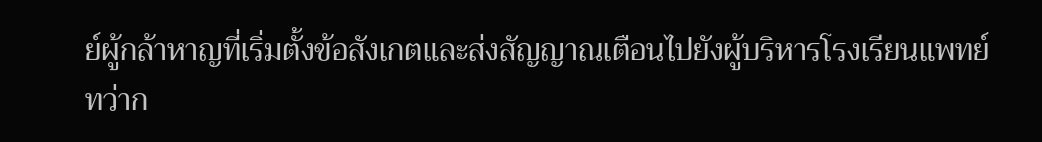ย์ผู้กล้าหาญที่เริ่มตั้งข้อสังเกตและส่งสัญญาณเตือนไปยังผู้บริหารโรงเรียนแพทย์ ทว่าก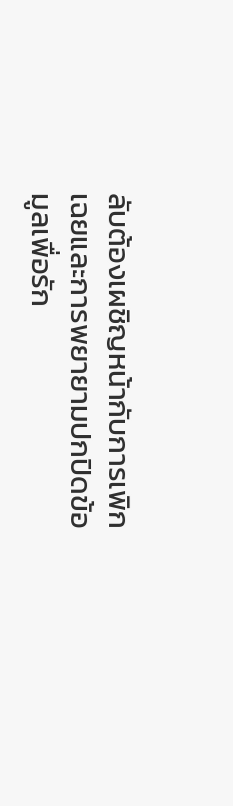ลับต้องเผชิญหน้ากับการเพิกเฉยและการพยายามปกปิดข้อมูลเพื่อรัก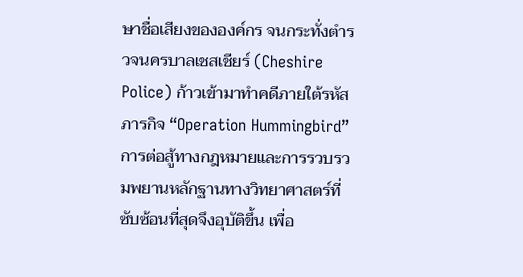ษาชื่อเสียงขององค์กร จนกระทั่งตำรวจนครบาลเชสเชียร์ (Cheshire Police) ก้าวเข้ามาทำคดีภายใต้รหัสภารกิจ “Operation Hummingbird” การต่อสู้ทางกฎหมายและการรวบรวมพยานหลักฐานทางวิทยาศาสตร์ที่ซับซ้อนที่สุดจึงอุบัติขึ้น เพื่อ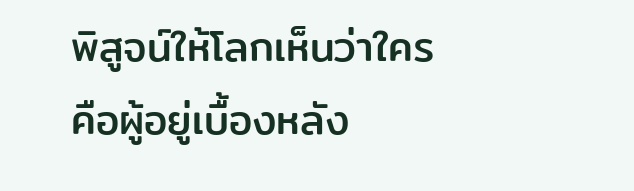พิสูจน์ให้โลกเห็นว่าใครคือผู้อยู่เบื้องหลัง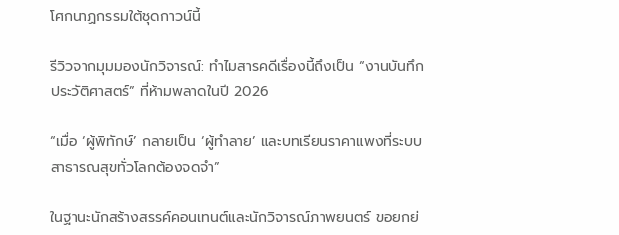โศกนาฏกรรมใต้ชุดกาวน์นี้

รีวิวจากมุมมองนักวิจารณ์: ทำไมสารคดีเรื่องนี้ถึงเป็น “งานบันทึกประวัติศาสตร์” ที่ห้ามพลาดในปี 2026

“เมื่อ ‘ผู้พิทักษ์’ กลายเป็น ‘ผู้ทำลาย’ และบทเรียนราคาแพงที่ระบบสาธารณสุขทั่วโลกต้องจดจำ”

ในฐานะนักสร้างสรรค์คอนเทนต์และนักวิจารณ์ภาพยนตร์ ขอยกย่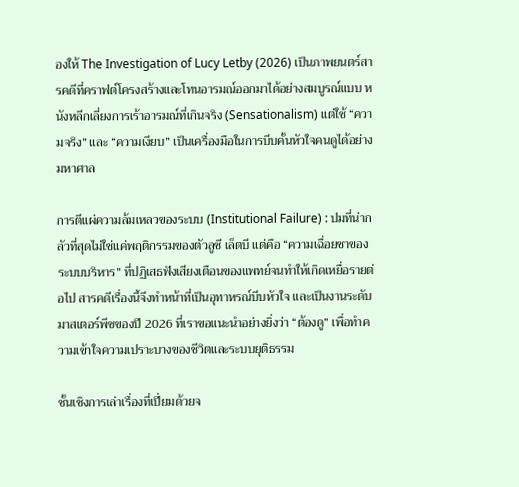องให้ The Investigation of Lucy Letby (2026) เป็นภาพยนตร์สารคดีที่คราฟต์โครงสร้างและโทนอารมณ์ออกมาได้อย่างสมบูรณ์แบบ หนังหลีกเลี่ยงการเร้าอารมณ์ที่เกินจริง (Sensationalism) แต่ใช้ “ความจริง” และ “ความเงียบ” เป็นเครื่องมือในการบีบคั้นหัวใจคนดูได้อย่างมหาศาล

การตีแผ่ความล้มเหลวของระบบ (Institutional Failure) : ปมที่น่ากลัวที่สุดไม่ใช่แค่พฤติกรรมของตัวลูซี เล็ตบี แต่คือ “ความเฉื่อยชาของระบบบริหาร” ที่ปฏิเสธฟังเสียงเตือนของแพทย์จนทำให้เกิดเหยื่อรายต่อไป สารคดีเรื่องนี้จึงทำหน้าที่เป็นอุทาหรณ์บีบหัวใจ และเป็นงานระดับมาสเตอร์พีซของปี 2026 ที่เราขอแนะนำอย่างยิ่งว่า “ต้องดู” เพื่อทำความเข้าใจความเปราะบางของชีวิตและระบบยุติธรรม

ชั้นเชิงการเล่าเรื่องที่เปี่ยมด้วยจ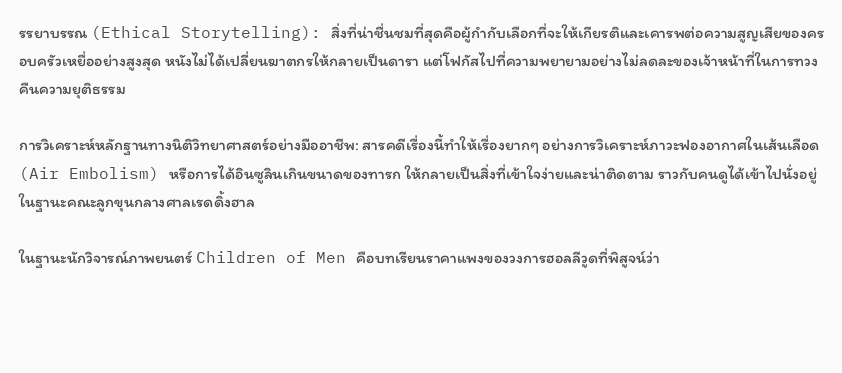รรยาบรรณ (Ethical Storytelling): สิ่งที่น่าชื่นชมที่สุดคือผู้กำกับเลือกที่จะให้เกียรติและเคารพต่อความสูญเสียของครอบครัวเหยื่ออย่างสูงสุด หนังไม่ได้เปลี่ยนฆาตกรให้กลายเป็นดารา แต่โฟกัสไปที่ความพยายามอย่างไม่ลดละของเจ้าหน้าที่ในการทวงคืนความยุติธรรม

การวิเคราะห์หลักฐานทางนิติวิทยาศาสตร์อย่างมืออาชีพ: สารคดีเรื่องนี้ทำให้เรื่องยากๆ อย่างการวิเคราะห์ภาวะฟองอากาศในเส้นเลือด (Air Embolism) หรือการได้อินซูลินเกินขนาดของทารก ให้กลายเป็นสิ่งที่เข้าใจง่ายและน่าติดตาม ราวกับคนดูได้เข้าไปนั่งอยู่ในฐานะคณะลูกขุนกลางศาลเรดดิ้งฮาล

ในฐานะนักวิจารณ์ภาพยนตร์ Children of Men คือบทเรียนราคาแพงของวงการฮอลลีวูดที่พิสูจน์ว่า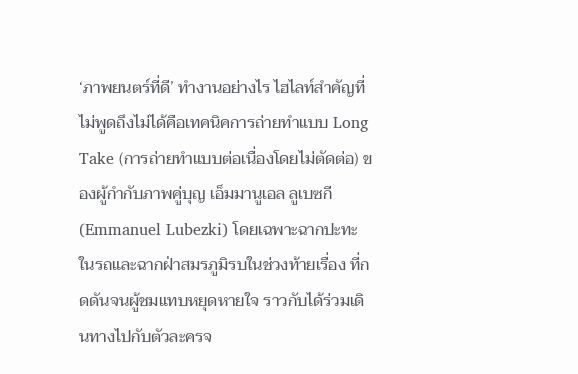‘ภาพยนตร์ที่ดี’ ทำงานอย่างไร ไฮไลท์สำคัญที่ไม่พูดถึงไม่ได้คือเทคนิคการถ่ายทำแบบ Long Take (การถ่ายทำแบบต่อเนื่องโดยไม่ตัดต่อ) ของผู้กำกับภาพคู่บุญ เอ็มมานูเอล ลูเบซกี (Emmanuel Lubezki) โดยเฉพาะฉากปะทะในรถและฉากฝ่าสมรภูมิรบในช่วงท้ายเรื่อง ที่กดดันจนผู้ชมแทบหยุดหายใจ ราวกับได้ร่วมเดินทางไปกับตัวละครจ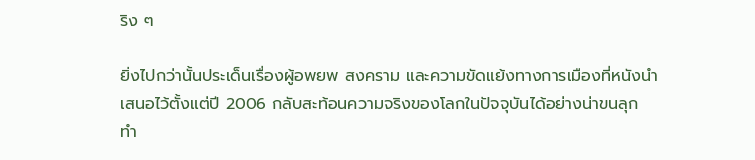ริง ๆ

ยิ่งไปกว่านั้นประเด็นเรื่องผู้อพยพ สงคราม และความขัดแย้งทางการเมืองที่หนังนำเสนอไว้ตั้งแต่ปี 2006 กลับสะท้อนความจริงของโลกในปัจจุบันได้อย่างน่าขนลุก ทำ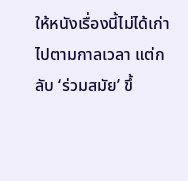ให้หนังเรื่องนี้ไม่ได้เก่าไปตามกาลเวลา แต่กลับ ‘ร่วมสมัย’ ขึ้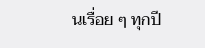นเรื่อย ๆ ทุกปี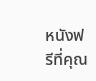หนังฟรีที่คุณ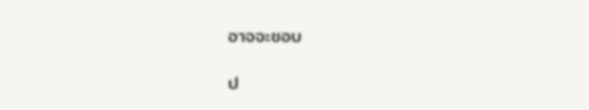อาจจะชอบ

ป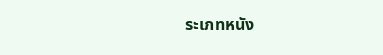ระเภทหนัง